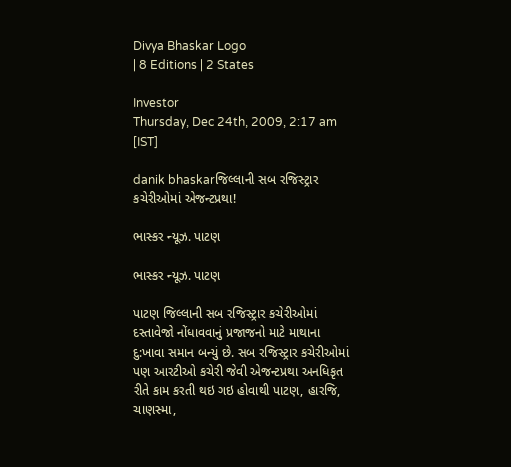Divya Bhaskar Logo
| 8 Editions | 2 States

Investor
Thursday, Dec 24th, 2009, 2:17 am [IST]

danik bhaskarજિલ્લાની સબ રજિસ્ટ્રાર કચેરીઓમાં એજન્ટપ્રથા!

ભાસ્કર ન્યૂઝ. પાટણ

ભાસ્કર ન્યૂઝ. પાટણ

પાટણ જિલ્લાની સબ રજિસ્ટ્રાર કચેરીઓમાં દસ્તાવેજો નોંધાવવાનું પ્રજાજનો માટે માથાના દુ:ખાવા સમાન બન્યું છે. સબ રજિસ્ટ્રાર કચેરીઓમાં પણ આરટીઓ કચેરી જેવી એજન્ટપ્રથા અનધિકૃત રીતે કામ કરતી થઇ ગઇ હોવાથી પાટણ, હારજિ, ચાણસ્મા,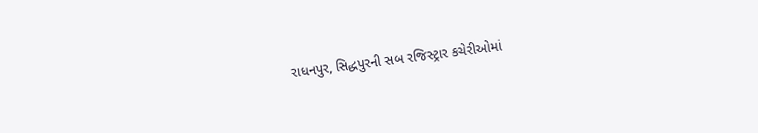રાધનપુર, સિદ્ધપુરની સબ રજિસ્ટ્રાર કચેરીઓમાં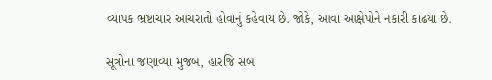વ્યાપક ભ્રષ્ટાચાર આચરાતો હોવાનું કહેવાય છે. જોકે, આવા આક્ષેપોને નકારી કાઢયા છે.

સૂત્રોના જણાવ્યા મુજબ, હારજિ સબ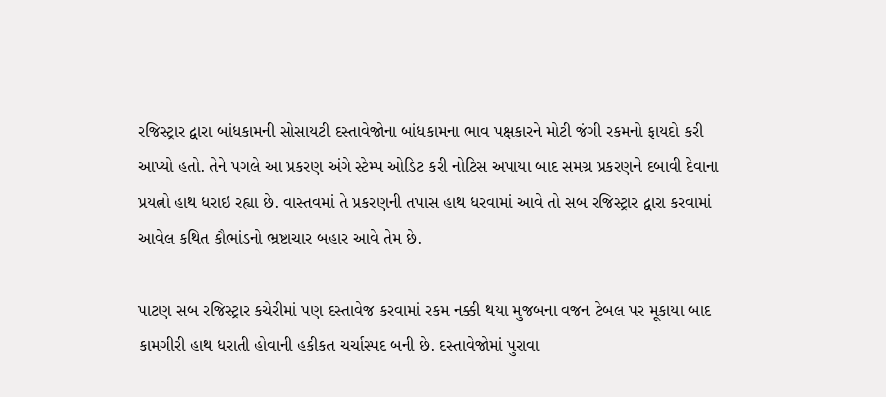રજિસ્ટ્રાર દ્વારા બાંધકામની સોસાયટી દસ્તાવેજોના બાંધકામના ભાવ પક્ષકારને મોટી જંગી રકમનો ફાયદો કરી આપ્યો હતો. તેને પગલે આ પ્રકરણ અંગે સ્ટેમ્પ ઓડિટ કરી નોટિસ અપાયા બાદ સમગ્ર પ્રકરણને દબાવી દેવાના પ્રયત્નો હાથ ધરાઇ રહ્યા છે. વાસ્તવમાં તે પ્રકરણની તપાસ હાથ ધરવામાં આવે તો સબ રજિસ્ટ્રાર દ્વારા કરવામાં આવેલ કથિત કૌભાંડનો ભ્રષ્ટાચાર બહાર આવે તેમ છે.

પાટણ સબ રજિસ્ટ્રાર કચેરીમાં પણ દસ્તાવેજ કરવામાં રકમ નક્કી થયા મુજબના વજન ટેબલ પર મૂકાયા બાદ કામગીરી હાથ ધરાતી હોવાની હકીકત ચર્ચાસ્પદ બની છે. દસ્તાવેજોમાં પુરાવા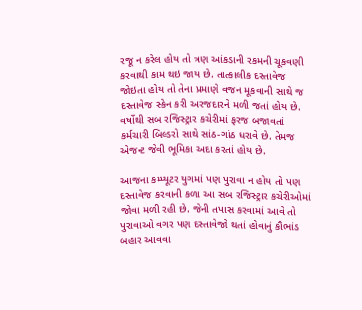રજૂ ન કરેલ હોય તો ત્રણ આંકડાની રકમની ચૂકવણી કરવાથી કામ થઇ જાય છે. તાત્કાલીક દસ્તાવેજ જોઇતા હોય તો તેના પ્રમાણે વજન મૂકવાની સાથે જ દસ્તાવેજ સ્કેન કરી અરજદારને મળી જતાં હોય છે. વર્ષોથી સબ રજિસ્ટ્રાર કચેરીમાં ફરજ બજાવતાં કર્મચારી બિલ્ડરો સાથે સાંઠ-ગાંઠ ધરાવે છે. તેમજ એજન્ટ જેવી ભૂમિકા અદા કરતાં હોય છે.

આજના કમ્પ્યૂટર યુગમાં પણ પુરાવા ન હોય તો પણ દસ્તાવેજ કરવાની કળા આ સબ રજિસ્ટ્રાર કચેરીઓમાં જોવા મળી રહી છે. જેની તપાસ કરવામાં આવે તો પુરાવાઓ વગર પણ દસ્તાવેજો થતાં હોવાનું કૌભાંડ બહાર આવવા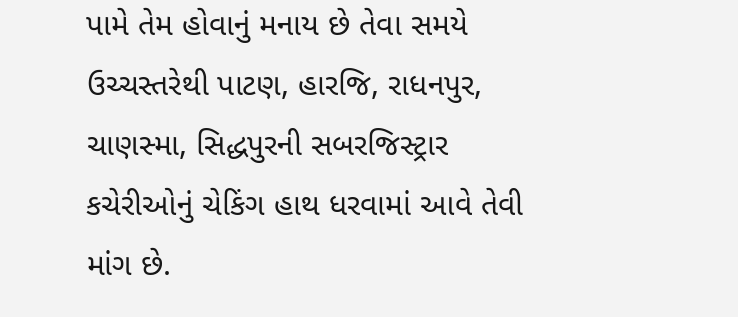પામે તેમ હોવાનું મનાય છે તેવા સમયે ઉચ્ચસ્તરેથી પાટણ, હારજિ, રાધનપુર, ચાણસ્મા, સિદ્ધપુરની સબરજિસ્ટ્રાર કચેરીઓનું ચેકિંગ હાથ ધરવામાં આવે તેવી માંગ છે.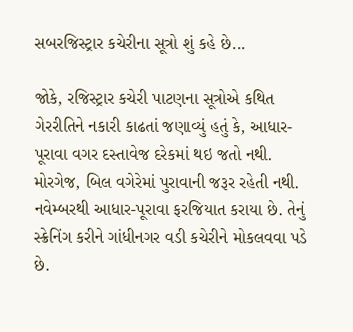સબરજિસ્ટ્રાર કચેરીના સૂત્રો શું કહે છે...

જોકે, રજિસ્ટ્રાર કચેરી પાટણના સૂત્રોએ કથિત ગેરરીતિને નકારી કાઢતાં જણાવ્યું હતું કે, આધાર-પૂરાવા વગર દસ્તાવેજ દરેકમાં થઇ જતો નથી. મોરગેજ, બિલ વગેરેમાં પુરાવાની જરૂર રહેતી નથી. નવેમ્બરથી આધાર-પૂરાવા ફરજિયાત કરાયા છે. તેનું સ્ક્રેનિંગ કરીને ગાંધીનગર વડી કચેરીને મોકલવવા પડે છે.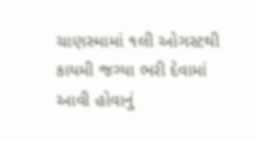ચાણસ્મામાં ૧લી ઓગસ્ટથી કાયમી જગ્યા ભરી દેવામાં આવી હોવાનું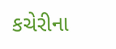કચેરીના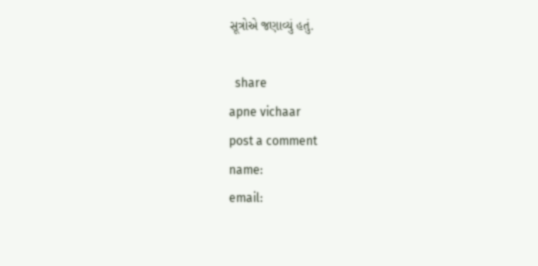સૂત્રોએ જણાવ્યું હતું.

  share
apne vichaar
post a comment
name:
email: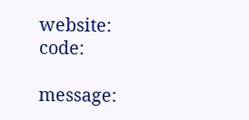website:
code:

message: